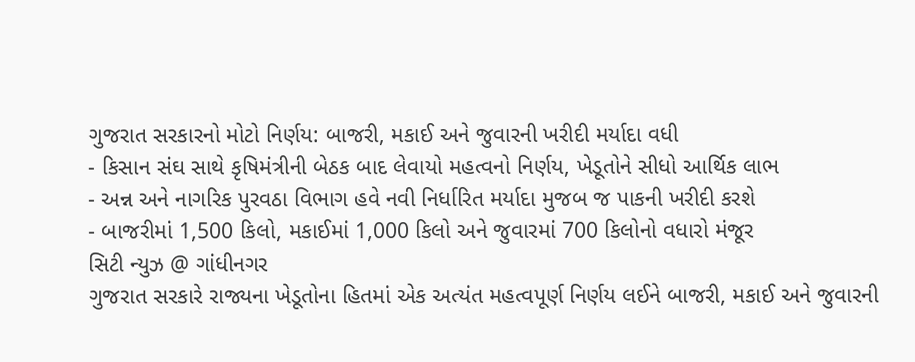ગુજરાત સરકારનો મોટો નિર્ણય: બાજરી, મકાઈ અને જુવારની ખરીદી મર્યાદા વધી
- કિસાન સંઘ સાથે કૃષિમંત્રીની બેઠક બાદ લેવાયો મહત્વનો નિર્ણય, ખેડૂતોને સીધો આર્થિક લાભ
- અન્ન અને નાગરિક પુરવઠા વિભાગ હવે નવી નિર્ધારિત મર્યાદા મુજબ જ પાકની ખરીદી કરશે
- બાજરીમાં 1,500 કિલો, મકાઈમાં 1,000 કિલો અને જુવારમાં 700 કિલોનો વધારો મંજૂર
સિટી ન્યુઝ @ ગાંધીનગર
ગુજરાત સરકારે રાજ્યના ખેડૂતોના હિતમાં એક અત્યંત મહત્વપૂર્ણ નિર્ણય લઈને બાજરી, મકાઈ અને જુવારની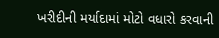ખરીદીની મર્યાદામાં મોટો વધારો કરવાની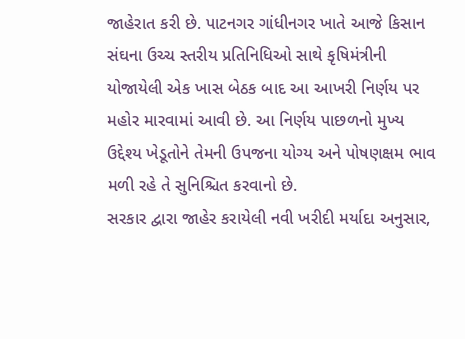જાહેરાત કરી છે. પાટનગર ગાંધીનગર ખાતે આજે કિસાન સંઘના ઉચ્ચ સ્તરીય પ્રતિનિધિઓ સાથે કૃષિમંત્રીની યોજાયેલી એક ખાસ બેઠક બાદ આ આખરી નિર્ણય પર મહોર મારવામાં આવી છે. આ નિર્ણય પાછળનો મુખ્ય ઉદ્દેશ્ય ખેડૂતોને તેમની ઉપજના યોગ્ય અને પોષણક્ષમ ભાવ મળી રહે તે સુનિશ્ચિત કરવાનો છે.
સરકાર દ્વારા જાહેર કરાયેલી નવી ખરીદી મર્યાદા અનુસાર,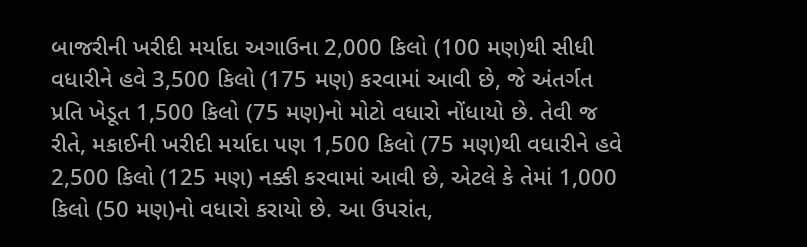બાજરીની ખરીદી મર્યાદા અગાઉના 2,000 કિલો (100 મણ)થી સીધી વધારીને હવે 3,500 કિલો (175 મણ) કરવામાં આવી છે, જે અંતર્ગત પ્રતિ ખેડૂત 1,500 કિલો (75 મણ)નો મોટો વધારો નોંધાયો છે. તેવી જ રીતે, મકાઈની ખરીદી મર્યાદા પણ 1,500 કિલો (75 મણ)થી વધારીને હવે 2,500 કિલો (125 મણ) નક્કી કરવામાં આવી છે, એટલે કે તેમાં 1,000 કિલો (50 મણ)નો વધારો કરાયો છે. આ ઉપરાંત,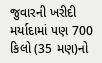જુવારની ખરીદી મર્યાદામાં પણ 700 કિલો (35 મણ)નો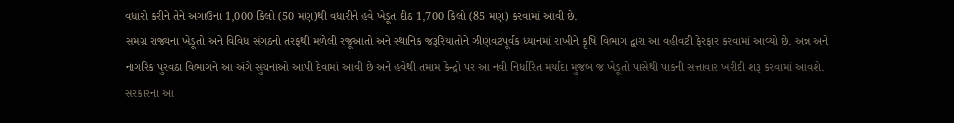વધારો કરીને તેને અગાઉના 1,000 કિલો (50 મણ)થી વધારીને હવે ખેડૂત દીઠ 1,700 કિલો (85 મણ) કરવામાં આવી છે.
સમગ્ર રાજ્યના ખેડૂતો અને વિવિધ સંગઠનો તરફથી મળેલી રજૂઆતો અને સ્થાનિક જરૂરિયાતોને ઝીણવટપૂર્વક ધ્યાનમાં રાખીને કૃષિ વિભાગ દ્વારા આ વહીવટી ફેરફાર કરવામાં આવ્યો છે. અન્ન અને નાગરિક પુરવઠા વિભાગને આ અંગે સુચનાઓ આપી દેવામાં આવી છે અને હવેથી તમામ કેન્દ્રો પર આ નવી નિર્ધારિત મર્યાદા મુજબ જ ખેડૂતો પાસેથી પાકની સત્તાવાર ખરીદી શરૂ કરવામાં આવશે. સરકારના આ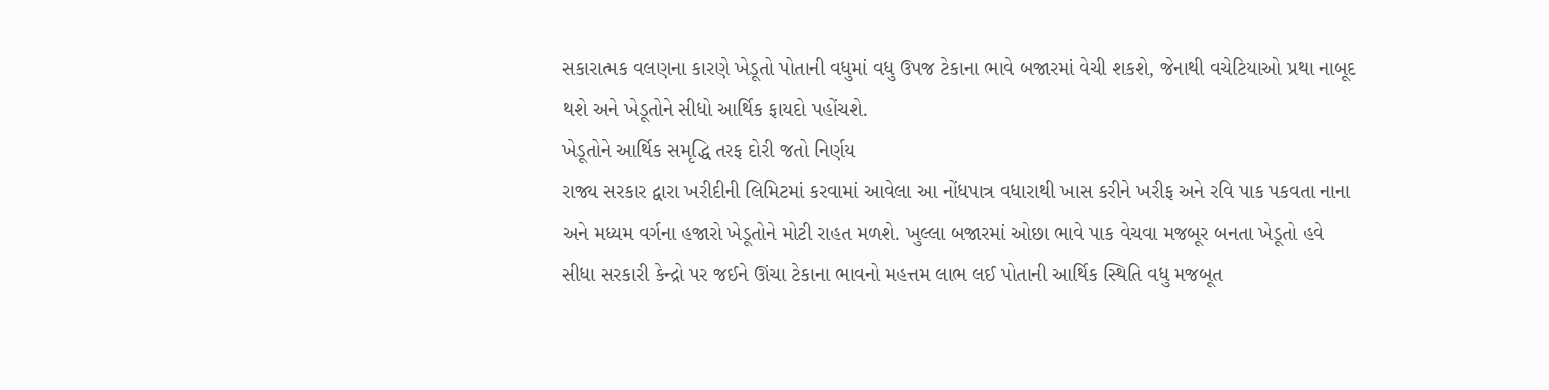સકારાત્મક વલણના કારણે ખેડૂતો પોતાની વધુમાં વધુ ઉપજ ટેકાના ભાવે બજારમાં વેચી શકશે, જેનાથી વચેટિયાઓ પ્રથા નાબૂદ થશે અને ખેડૂતોને સીધો આર્થિક ફાયદો પહોંચશે.
ખેડૂતોને આર્થિક સમૃદ્ધિ તરફ દોરી જતો નિર્ણય
રાજ્ય સરકાર દ્વારા ખરીદીની લિમિટમાં કરવામાં આવેલા આ નોંધપાત્ર વધારાથી ખાસ કરીને ખરીફ અને રવિ પાક પકવતા નાના અને મધ્યમ વર્ગના હજારો ખેડૂતોને મોટી રાહત મળશે. ખુલ્લા બજારમાં ઓછા ભાવે પાક વેચવા મજબૂર બનતા ખેડૂતો હવે સીધા સરકારી કેન્દ્રો પર જઈને ઊંચા ટેકાના ભાવનો મહત્તમ લાભ લઈ પોતાની આર્થિક સ્થિતિ વધુ મજબૂત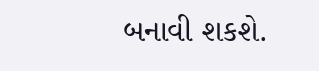બનાવી શકશે.